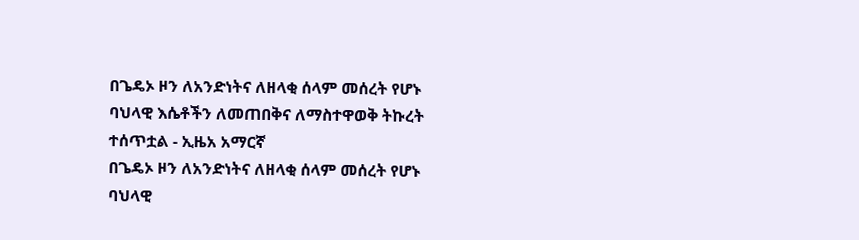በጌዴኦ ዞን ለአንድነትና ለዘላቂ ሰላም መሰረት የሆኑ ባህላዊ እሴቶችን ለመጠበቅና ለማስተዋወቅ ትኩረት ተሰጥቷል - ኢዜአ አማርኛ
በጌዴኦ ዞን ለአንድነትና ለዘላቂ ሰላም መሰረት የሆኑ ባህላዊ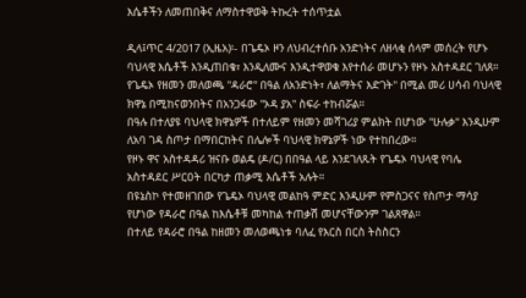እሴቶችን ለመጠበቅና ለማስተዋወቅ ትኩረት ተሰጥቷል

ዲላ፤ጥር 4/2017 (ኢዜአ)፡- በጌዴኦ ዞን ለህብረተሰቡ አንድነትና ለዘላቂ ሰላም መሰረት የሆኑ ባህላዊ እሴቶች እንዲጠበቁ፣ እንዲለሙና እንዲተዋወቁ እየተሰራ መሆኑን የዞኑ አስተዳደር ገለጸ።
የጌዴኦ የዘመን መለወጫ "ዳራሮ" በዓል ለአንድነት፣ ለልማትና እድገት" በሚል መሪ ሀሳብ ባህላዊ ክዋኔ በሚከናወንበትና በአንጋፋው "ኦዳ ያአ" ስፍራ ተከብሯል።
በዓሉ በተለያዩ ባህላዊ ክዋኔዎች በተለይም የዘመን መሻገሪያ ምልክት በሆነው "ሁሉቃ" እንዲሁም ለአባ ገዳ ስጦታ በማበርከትና በሌሎች ባህላዊ ክዋኔዎች ነው የተከበረው።
የዞኑ ዋና አስተዳዳሪ ዝናቡ ወልዴ (ዶ/ር) በበዓል ላይ እንደገለጹት የጌዴኦ ባህላዊ የባሌ አስተዳደር ሥርዐት በርካታ ጠቃሚ እሴቶች አሉት።
በዩኔስኮ የተመዘገበው የጌዴኦ ባህላዊ መልከዓ ምድር እንዲሁም የምስጋናና የስጦታ ማሳያ የሆነው የዳራሮ በዓል ከእሴቶቹ መካከል ተጠቃሽ መሆናቸውንም ገልጸዋል።
በተለይ የዳራሮ በዓል ከዘመን መለወጫነቱ ባለፈ የእርስ በርስ ትስስርን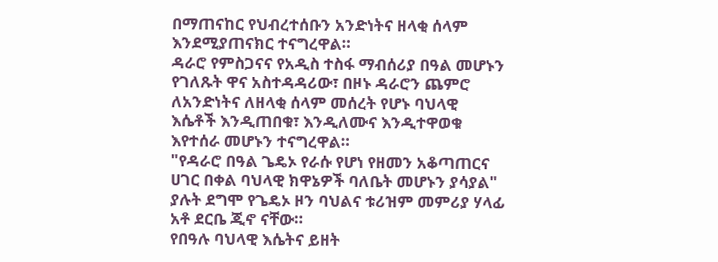በማጠናከር የህብረተሰቡን አንድነትና ዘላቂ ሰላም እንደሚያጠናክር ተናግረዋል።
ዳራሮ የምስጋናና የአዲስ ተስፋ ማብሰሪያ በዓል መሆኑን የገለጹት ዋና አስተዳዳሪው፣ በዞኑ ዳራሮን ጨምሮ ለአንድነትና ለዘላቂ ሰላም መሰረት የሆኑ ባህላዊ እሴቶች እንዲጠበቁ፣ እንዲለሙና እንዲተዋወቁ እየተሰራ መሆኑን ተናግረዋል።
"የዳራሮ በዓል ጌዴኦ የራሱ የሆነ የዘመን አቆጣጠርና ሀገር በቀል ባህላዊ ክዋኔዎች ባለቤት መሆኑን ያሳያል" ያሉት ደግሞ የጌዴኦ ዞን ባህልና ቱሪዝም መምሪያ ሃላፊ አቶ ደርቤ ጂኖ ናቸው።
የበዓሉ ባህላዊ እሴትና ይዘት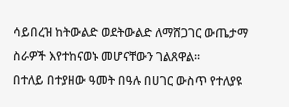ሳይበረዝ ከትውልድ ወደትውልድ ለማሸጋገር ውጤታማ ስራዎች እየተከናወኑ መሆናቸውን ገልጸዋል።
በተለይ በተያዘው ዓመት በዓሉ በሀገር ውስጥ የተለያዩ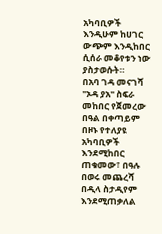አካባቢዎች እንዲሁም ከሀገር ውጭም እንዲከበር ሲሰራ መቆየቱን ነው ያስታወሱት።
በአባ ገዳ መናገሻ "ኦዳ ያአ" ስፍራ መከበር የጀመረው በዓል በቀጣይም በዞኑ የተለያዩ አካባቢዎች እንደሚከበር ጠቁመው፣ በዓሉ በወሩ መጨረሻ በዲላ ስታዲየም እንደሚጠቃለል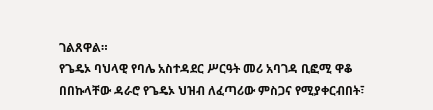ገልጸዋል።
የጌዴኦ ባህላዊ የባሌ አስተዳደር ሥርዓት መሪ አባገዳ ቢፎሚ ዋቆ በበኩላቸው ዳራሮ የጌዴኦ ህዝብ ለፈጣሪው ምስጋና የሚያቀርብበት፣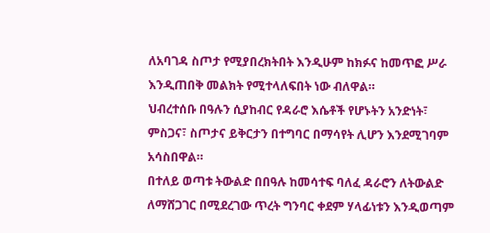ለአባገዳ ስጦታ የሚያበረክትበት እንዲሁም ከክፉና ከመጥፎ ሥራ እንዲጠበቅ መልክት የሚተላለፍበት ነው ብለዋል።
ህብረተሰቡ በዓሉን ሲያከብር የዳራሮ እሴቶች የሆኑትን አንድነት፣ ምስጋና፣ ስጦታና ይቅርታን በተግባር በማሳየት ሊሆን እንደሚገባም አሳስበዋል።
በተለይ ወጣቱ ትውልድ በበዓሉ ከመሳተፍ ባለፈ ዳራሮን ለትውልድ ለማሸጋገር በሚደረገው ጥረት ግንባር ቀደም ሃላፊነቱን እንዲወጣም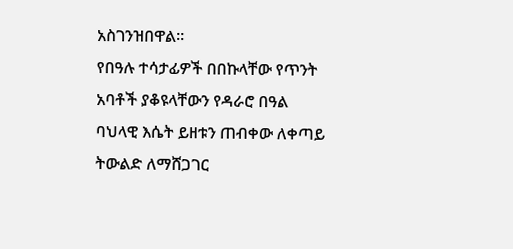አስገንዝበዋል።
የበዓሉ ተሳታፊዎች በበኩላቸው የጥንት አባቶች ያቆዩላቸውን የዳራሮ በዓል ባህላዊ እሴት ይዘቱን ጠብቀው ለቀጣይ ትውልድ ለማሸጋገር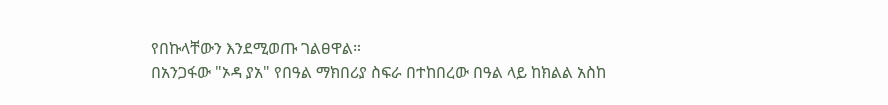የበኩላቸውን እንደሚወጡ ገልፀዋል።
በአንጋፋው "ኦዳ ያአ" የበዓል ማክበሪያ ስፍራ በተከበረው በዓል ላይ ከክልል አስከ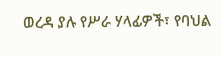ወረዳ ያሉ የሥራ ሃላፊዎች፣ የባህል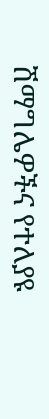ሽማግሌዎችና የተለያዩ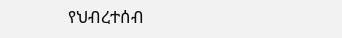የህብረተሰብ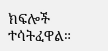ክፍሎች ተሳትፈዋል።